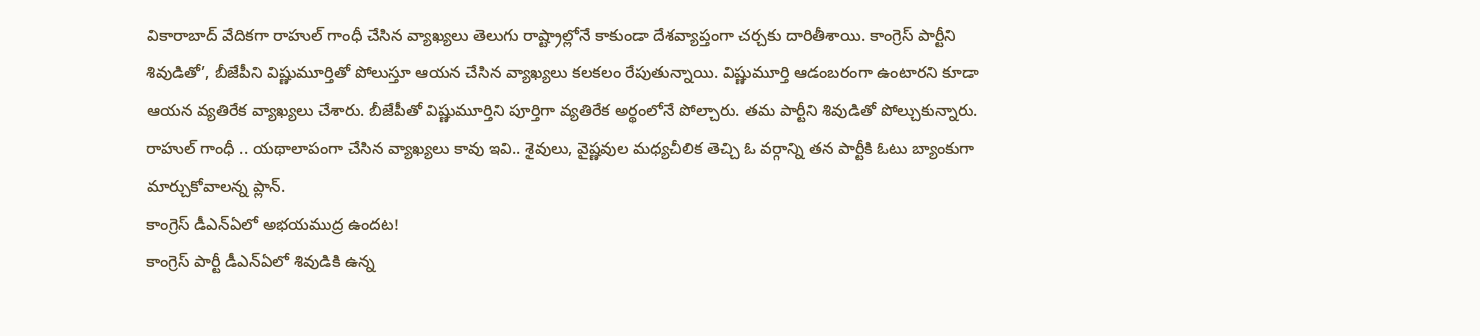వికారాబాద్ వేదికగా రాహుల్ గాంధీ చేసిన వ్యాఖ్యలు తెలుగు రాష్ట్రాల్లోనే కాకుండా దేశవ్యాప్తంగా చర్చకు దారితీశాయి. కాంగ్రెస్ పార్టీని శివుడితో’, బీజేపీని విష్ణుమూర్తితో పోలుస్తూ ఆయన చేసిన వ్యాఖ్యలు కలకలం రేపుతున్నాయి. విష్ణుమూర్తి ఆడంబరంగా ఉంటారని కూడా ఆయన వ్యతిరేక వ్యాఖ్యలు చేశారు. బీజేపీతో విష్ణుమూర్తిని పూర్తిగా వ్యతిరేక అర్థంలోనే పోల్చారు. తమ పార్టీని శివుడితో పోల్చుకున్నారు. రాహుల్ గాంధీ .. యథాలాపంగా చేసిన వ్యాఖ్యలు కావు ఇవి.. శైవులు, వైష్ణవుల మధ్యచీలిక తెచ్చి ఓ వర్గాన్ని తన పార్టీకి ఓటు బ్యాంకుగా మార్చుకోవాలన్న ప్లాన్.
కాంగ్రెస్ డీఎన్ఏలో అభయముద్ర ఉందట!
కాంగ్రెస్ పార్టీ డీఎన్ఏలో శివుడికి ఉన్న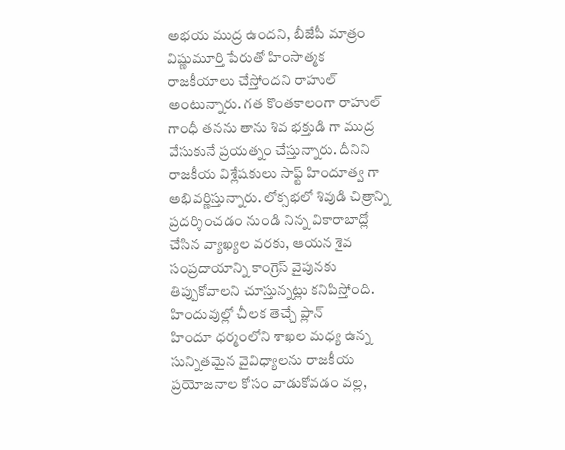అభయ ముద్ర ఉందని, బీజేపీ మాత్రం విష్ణుమూర్తి పేరుతో హింసాత్మక రాజకీయాలు చేస్తోందని రాహుల్ అంటున్నారు. గత కొంతకాలంగా రాహుల్ గాంధీ తనను తాను శివ భక్తుడి గా ముద్ర వేసుకునే ప్రయత్నం చేస్తున్నారు. దీనిని రాజకీయ విశ్లేషకులు సాఫ్ట్ హిందూత్వ గా అభివర్ణిస్తున్నారు. లోక్సభలో శివుడి చిత్రాన్ని ప్రదర్శించడం నుండి నిన్న వికారాబాద్లో చేసిన వ్యాఖ్యల వరకు, ఆయన శైవ సంప్రదాయాన్ని కాంగ్రెస్ వైపునకు తిప్పుకోవాలని చూస్తున్నట్లు కనిపిస్తోంది.
హిందువుల్లో చీలక తెచ్చే ప్లాన్
హిందూ ధర్మంలోని శాఖల మధ్య ఉన్న సున్నితమైన వైవిధ్యాలను రాజకీయ ప్రయోజనాల కోసం వాడుకోవడం వల్ల,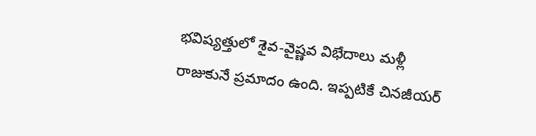భవిష్యత్తులో శైవ-వైష్ణవ విభేదాలు మళ్లీ రాజుకునే ప్రమాదం ఉంది. ఇప్పటికే చినజీయర్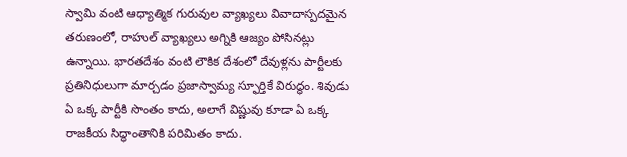స్వామి వంటి ఆధ్యాత్మిక గురువుల వ్యాఖ్యలు వివాదాస్పదమైన తరుణంలో, రాహుల్ వ్యాఖ్యలు అగ్నికి ఆజ్యం పోసినట్లు ఉన్నాయి. భారతదేశం వంటి లౌకిక దేశంలో దేవుళ్లను పార్టీలకు ప్రతినిధులుగా మార్చడం ప్రజాస్వామ్య స్ఫూర్తికే విరుద్ధం. శివుడు ఏ ఒక్క పార్టీకి సొంతం కాదు, అలాగే విష్ణువు కూడా ఏ ఒక్క రాజకీయ సిద్ధాంతానికి పరిమితం కాదు.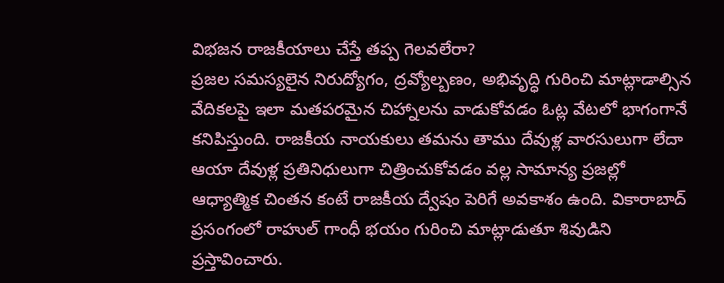విభజన రాజకీయాలు చేస్తే తప్ప గెలవలేరా?
ప్రజల సమస్యలైన నిరుద్యోగం, ద్రవ్యోల్బణం, అభివృద్ధి గురించి మాట్లాడాల్సిన వేదికలపై ఇలా మతపరమైన చిహ్నాలను వాడుకోవడం ఓట్ల వేటలో భాగంగానే కనిపిస్తుంది. రాజకీయ నాయకులు తమను తాము దేవుళ్ల వారసులుగా లేదా ఆయా దేవుళ్ల ప్రతినిధులుగా చిత్రించుకోవడం వల్ల సామాన్య ప్రజల్లో ఆధ్యాత్మిక చింతన కంటే రాజకీయ ద్వేషం పెరిగే అవకాశం ఉంది. వికారాబాద్ ప్రసంగంలో రాహుల్ గాంధీ భయం గురించి మాట్లాడుతూ శివుడిని ప్రస్తావించారు.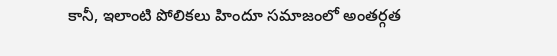కానీ, ఇలాంటి పోలికలు హిందూ సమాజంలో అంతర్గత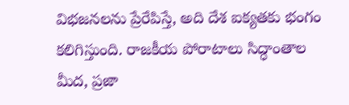విభజనలను ప్రేరేపిస్తే, అది దేశ ఐక్యతకు భంగం కలిగిస్తుంది. రాజకీయ పోరాటాలు సిద్ధాంతాల మీద, ప్రజా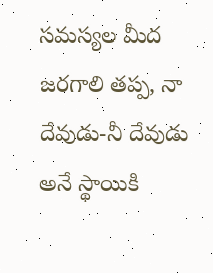సమస్యల మీద జరగాలి తప్ప, నా దేవుడు-నీ దేవుడు అనే స్థాయికి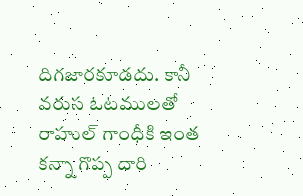దిగజారకూడదు. కానీ వరుస ఓటములతో రాహుల్ గాంధీకి ఇంత కన్నా గొప్ప దారి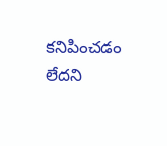కనిపించడం లేదని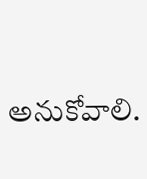అనుకోవాలి.